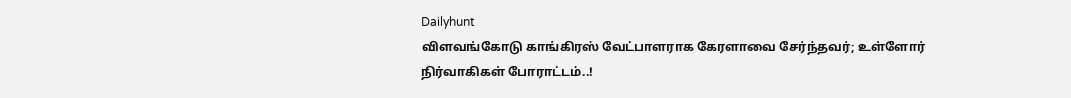Dailyhunt
விளவங்கோடு காங்கிரஸ் வேட்பாளராக கேரளாவை சேர்ந்தவர்; உள்ளோர் நிர்வாகிகள் போராட்டம்..!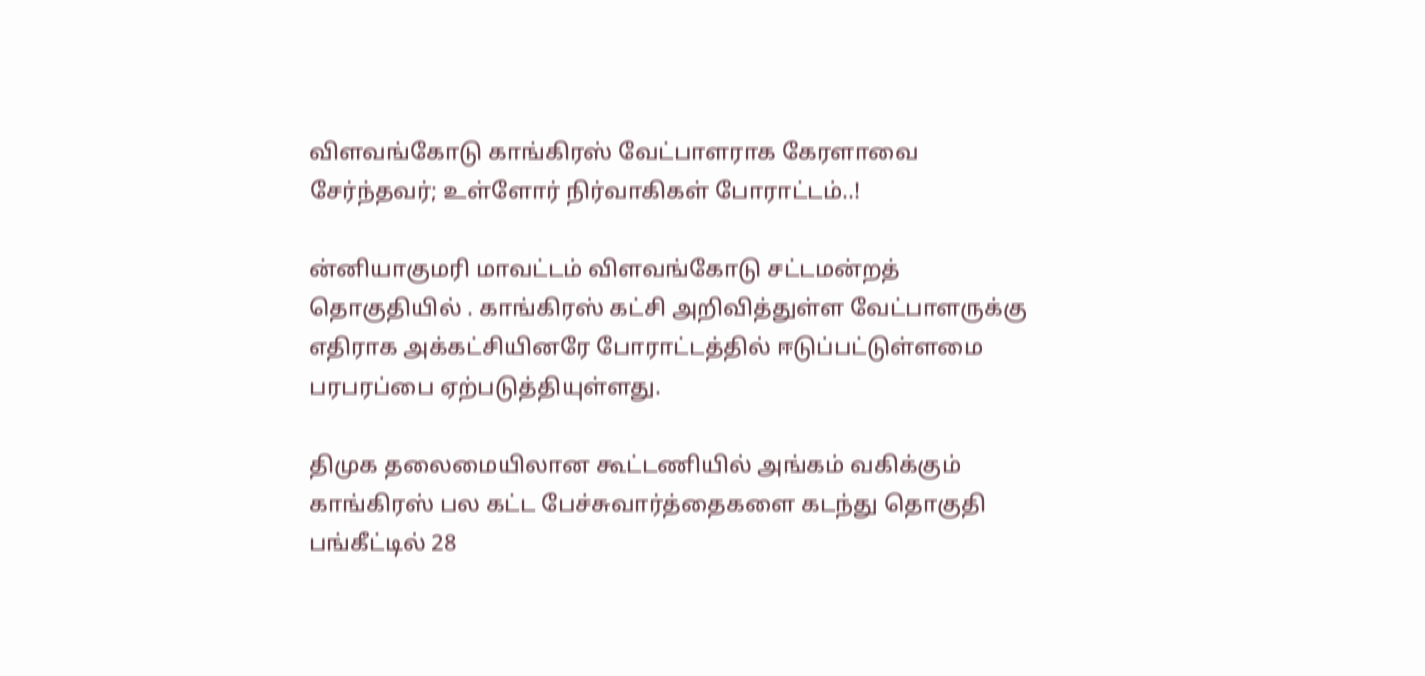விளவங்கோடு காங்கிரஸ் வேட்பாளராக கேரளாவை சேர்ந்தவர்; உள்ளோர் நிர்வாகிகள் போராட்டம்..!

ன்னியாகுமரி மாவட்டம் விளவங்கோடு சட்டமன்றத் தொகுதியில் . காங்கிரஸ் கட்சி அறிவித்துள்ள வேட்பாளருக்கு எதிராக அக்கட்சியினரே போராட்டத்தில் ஈடுப்பட்டுள்ளமை பரபரப்பை ஏற்படுத்தியுள்ளது.

திமுக தலைமையிலான கூட்டணியில் அங்கம் வகிக்கும் காங்கிரஸ் பல கட்ட பேச்சுவார்த்தைகளை கடந்து தொகுதி பங்கீட்டில் 28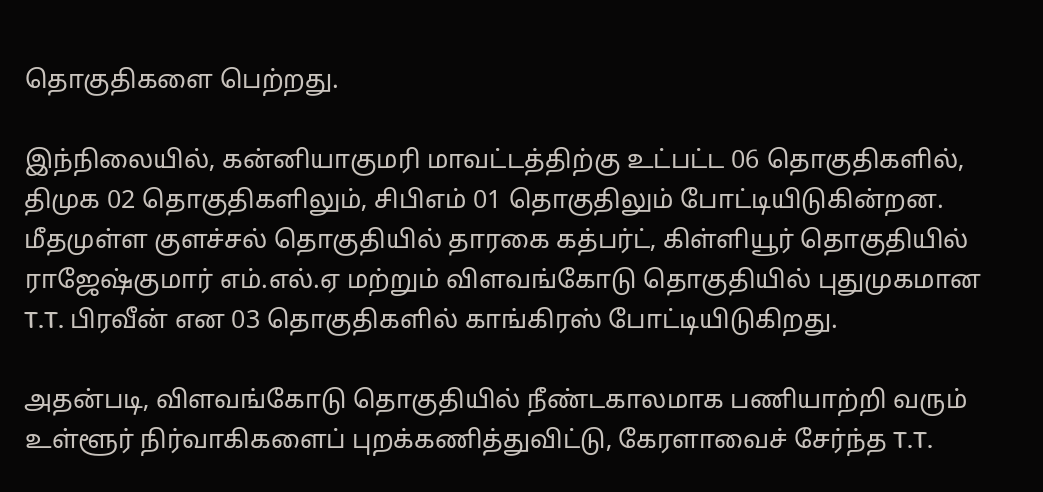தொகுதிகளை பெற்றது.

இந்நிலையில், கன்னியாகுமரி மாவட்டத்திற்கு உட்பட்ட 06 தொகுதிகளில், திமுக 02 தொகுதிகளிலும், சிபிஎம் 01 தொகுதிலும் போட்டியிடுகின்றன. மீதமுள்ள குளச்சல் தொகுதியில் தாரகை கத்பர்ட், கிள்ளியூர் தொகுதியில் ராஜேஷ்குமார் எம்.எல்.ஏ மற்றும் விளவங்கோடு தொகுதியில் புதுமுகமான T.T. பிரவீன் என 03 தொகுதிகளில் காங்கிரஸ் போட்டியிடுகிறது.

அதன்படி, விளவங்கோடு தொகுதியில் நீண்டகாலமாக பணியாற்றி வரும் உள்ளூர் நிர்வாகிகளைப் புறக்கணித்துவிட்டு, கேரளாவைச் சேர்ந்த T.T.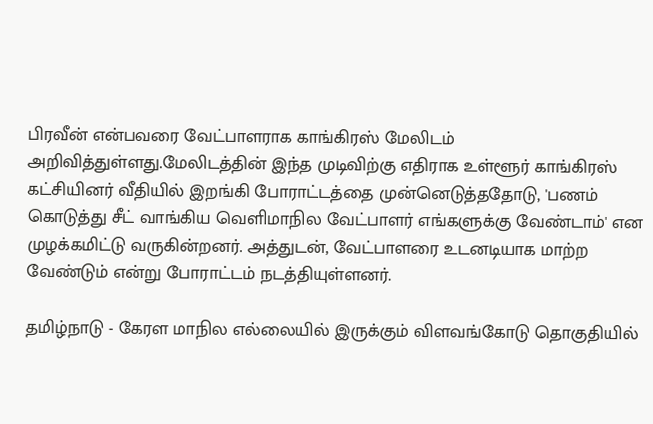பிரவீன் என்பவரை வேட்பாளராக காங்கிரஸ் மேலிடம் அறிவித்துள்ளது.மேலிடத்தின் இந்த முடிவிற்கு எதிராக உள்ளூர் காங்கிரஸ் கட்சியினர் வீதியில் இறங்கி போராட்டத்தை முன்னெடுத்ததோடு, 'பணம் கொடுத்து சீட் வாங்கிய வெளிமாநில வேட்பாளர் எங்களுக்கு வேண்டாம்' என முழக்கமிட்டு வருகின்றனர். அத்துடன், வேட்பாளரை உடனடியாக மாற்ற வேண்டும் என்று போராட்டம் நடத்தியுள்ளனர்.

தமிழ்நாடு - கேரள மாநில எல்லையில் இருக்கும் விளவங்கோடு தொகுதியில்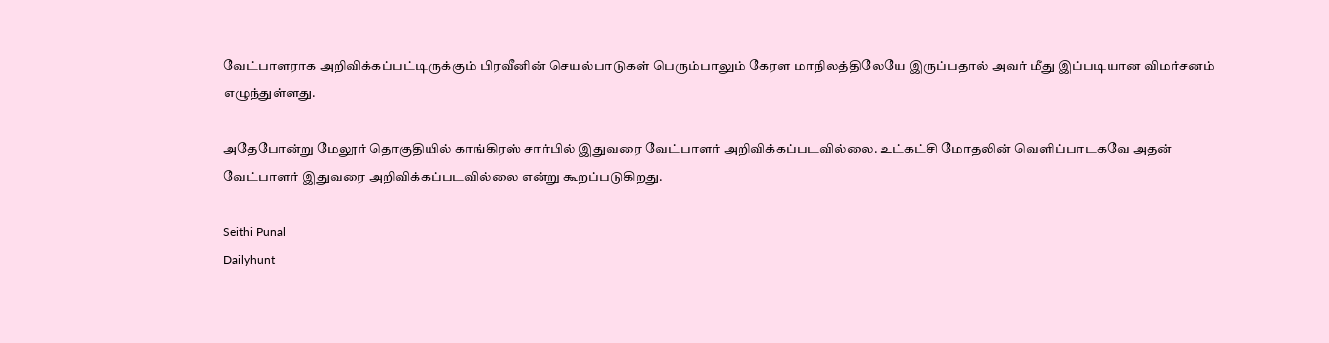வேட்பாளராக அறிவிக்கப்பட்டிருக்கும் பிரவீனின் செயல்பாடுகள் பெரும்பாலும் கேரள மாநிலத்திலேயே இருப்பதால் அவர் மீது இப்படியான விமர்சனம் எழுந்துள்ளது.

அதேபோன்று மேலூர் தொகுதியில் காங்கிரஸ் சார்பில் இதுவரை வேட்பாளர் அறிவிக்கப்படவில்லை. உட்கட்சி மோதலின் வெளிப்பாடகவே அதன் வேட்பாளர் இதுவரை அறிவிக்கப்படவில்லை என்று கூறப்படுகிறது.

Seithi Punal
Dailyhunt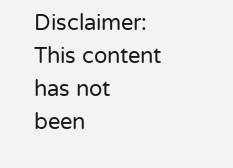Disclaimer: This content has not been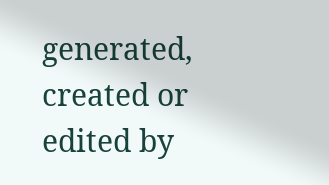generated, created or edited by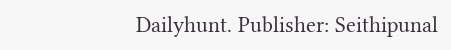Dailyhunt. Publisher: Seithipunal